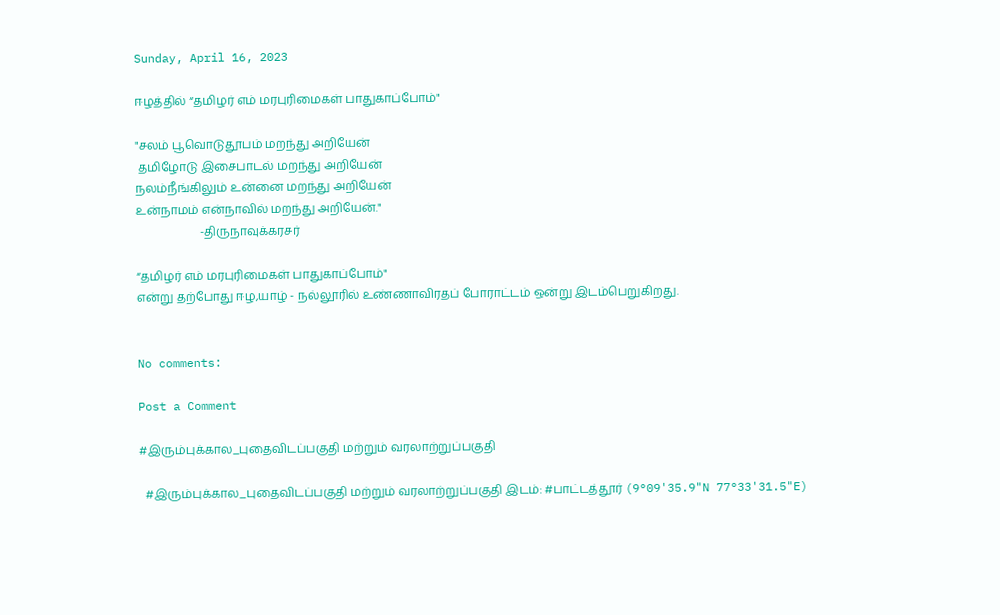Sunday, April 16, 2023

ஈழத்தில் “தமிழர் எம் மரபுரிமைகள் பாதுகாப்போம்"

"சலம் பூவொடுதூபம் மறந்து அறியேன்
 தமிழோடு இசைபாடல் மறந்து அறியேன்
நலம்நீங்கிலும் உன்னை மறந்து அறியேன்
உன்நாமம் என்நாவில் மறந்து அறியேன்."
                      -திருநாவுக்கரசர்

“தமிழர் எம் மரபுரிமைகள் பாதுகாப்போம்"
என்று தற்போது ஈழ,யாழ் - நல்லூரில் உண்ணாவிரதப் போராட்டம் ஒன்று இடம்பெறுகிறது.


No comments:

Post a Comment

#இரும்புக்கால_புதைவிடப்பகுதி மற்றும் வரலாற்றுப்பகுதி

  #இரும்புக்கால_புதைவிடப்பகுதி மற்றும் வரலாற்றுப்பகுதி இடம்: #பாட்டத்தூர் (9°09'35.9"N 77°33'31.5"E)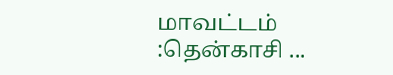மாவட்டம் :தென்காசி ...